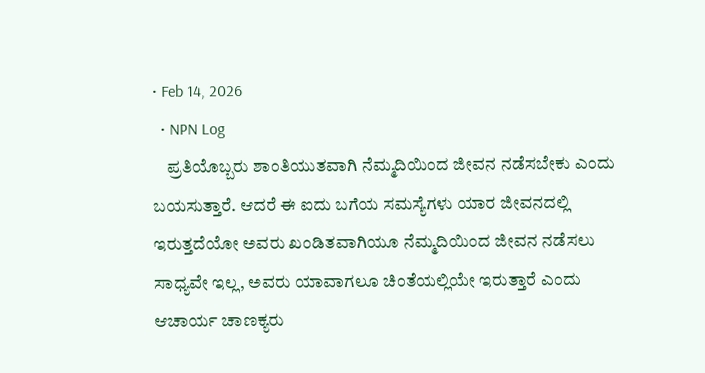• Feb 14, 2026
  • NPN Log
    ಪ್ರತಿಯೊಬ್ಬರು ಶಾಂತಿಯುತವಾಗಿ ನೆಮ್ಮದಿಯಿಂದ ಜೀವನ ನಡೆಸಬೇಕು ಎಂದು ಬಯಸುತ್ತಾರೆ. ಆದರೆ ಈ ಐದು ಬಗೆಯ ಸಮಸ್ಯೆಗಳು ಯಾರ ಜೀವನದಲ್ಲಿ ಇರುತ್ತದೆಯೋ ಅವರು ಖಂಡಿತವಾಗಿಯೂ ನೆಮ್ಮದಿಯಿಂದ ಜೀವನ ನಡೆಸಲು ಸಾಧ್ಯವೇ ಇಲ್ಲ, ಅವರು ಯಾವಾಗಲೂ ಚಿಂತೆಯಲ್ಲಿಯೇ ಇರುತ್ತಾರೆ ಎಂದು ಆಚಾರ್ಯ ಚಾಣಕ್ಯರು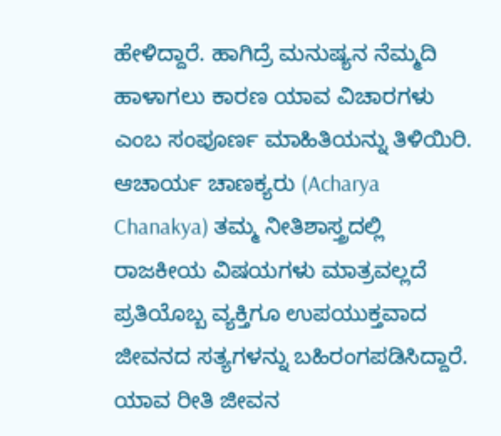ಹೇಳಿದ್ದಾರೆ. ಹಾಗಿದ್ರೆ ಮನುಷ್ಯನ ನೆಮ್ಮದಿ ಹಾಳಾಗಲು ಕಾರಣ ಯಾವ ವಿಚಾರಗಳು ಎಂಬ ಸಂಪೂರ್ಣ ಮಾಹಿತಿಯನ್ನು ತಿಳಿಯಿರಿ. ಆಚಾರ್ಯ ಚಾಣಕ್ಯರು (Acharya Chanakya) ತಮ್ಮ ನೀತಿಶಾಸ್ತ್ರದಲ್ಲಿ ರಾಜಕೀಯ ವಿಷಯಗಳು ಮಾತ್ರವಲ್ಲದೆ ಪ್ರತಿಯೊಬ್ಬ ವ್ಯಕ್ತಿಗೂ ಉಪಯುಕ್ತವಾದ ಜೀವನದ ಸತ್ಯಗಳನ್ನು ಬಹಿರಂಗಪಡಿಸಿದ್ದಾರೆ. ಯಾವ ರೀತಿ ಜೀವನ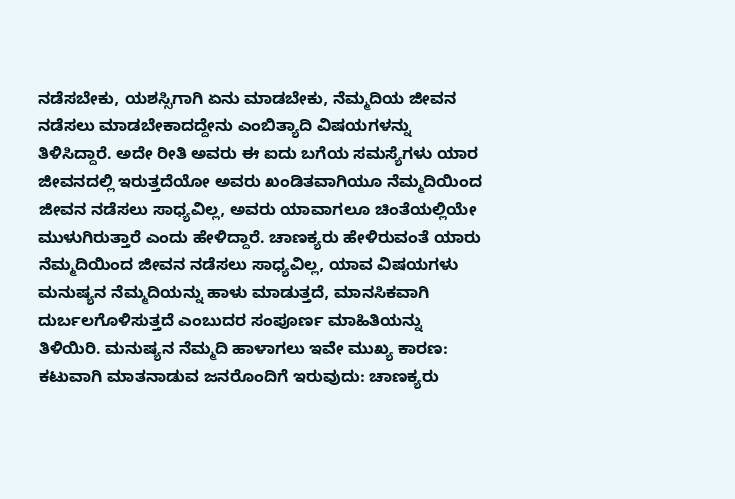ನಡೆಸಬೇಕು, ಯಶಸ್ಸಿಗಾಗಿ ಏನು ಮಾಡಬೇಕು, ನೆಮ್ಮದಿಯ ಜೀವನ ನಡೆಸಲು ಮಾಡಬೇಕಾದದ್ದೇನು ಎಂಬಿತ್ಯಾದಿ ವಿಷಯಗಳನ್ನು ತಿಳಿಸಿದ್ದಾರೆ. ಅದೇ ರೀತಿ ಅವರು ಈ ಐದು ಬಗೆಯ ಸಮಸ್ಯೆಗಳು ಯಾರ ಜೀವನದಲ್ಲಿ ಇರುತ್ತದೆಯೋ ಅವರು ಖಂಡಿತವಾಗಿಯೂ ನೆಮ್ಮದಿಯಿಂದ ಜೀವನ ನಡೆಸಲು ಸಾಧ್ಯವಿಲ್ಲ, ಅವರು ಯಾವಾಗಲೂ ಚಿಂತೆಯಲ್ಲಿಯೇ ಮುಳುಗಿರುತ್ತಾರೆ ಎಂದು ಹೇಳಿದ್ದಾರೆ. ಚಾಣಕ್ಯರು ಹೇಳಿರುವಂತೆ ಯಾರು ನೆಮ್ಮದಿಯಿಂದ ಜೀವನ ನಡೆಸಲು ಸಾಧ್ಯವಿಲ್ಲ, ಯಾವ ವಿಷಯಗಳು ಮನುಷ್ಯನ ನೆಮ್ಮದಿಯನ್ನು ಹಾಳು ಮಾಡುತ್ತದೆ, ಮಾನಸಿಕವಾಗಿ ದುರ್ಬಲಗೊಳಿಸುತ್ತದೆ ಎಂಬುದರ ಸಂಪೂರ್ಣ ಮಾಹಿತಿಯನ್ನು ತಿಳಿಯಿರಿ. ಮನುಷ್ಯನ ನೆಮ್ಮದಿ ಹಾಳಾಗಲು ಇವೇ ಮುಖ್ಯ ಕಾರಣ: ಕಟುವಾಗಿ ಮಾತನಾಡುವ ಜನರೊಂದಿಗೆ ಇರುವುದು: ಚಾಣಕ್ಯರು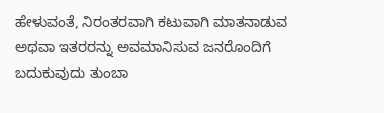ಹೇಳುವಂತೆ, ನಿರಂತರವಾಗಿ ಕಟುವಾಗಿ ಮಾತನಾಡುವ ಅಥವಾ ಇತರರನ್ನು ಅವಮಾನಿಸುವ ಜನರೊಂದಿಗೆ ಬದುಕುವುದು ತುಂಬಾ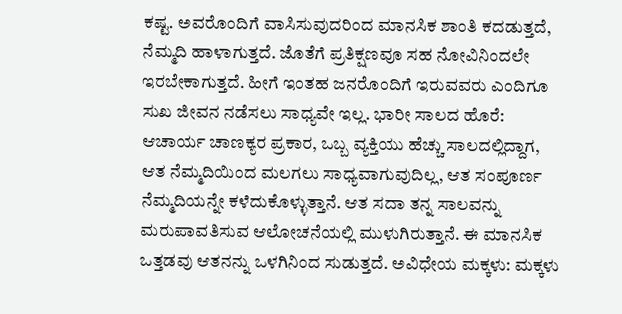ಕಷ್ಟ. ಅವರೊಂದಿಗೆ ವಾಸಿಸುವುದರಿಂದ ಮಾನಸಿಕ ಶಾಂತಿ ಕದಡುತ್ತದೆ, ನೆಮ್ಮದಿ ಹಾಳಾಗುತ್ತದೆ. ಜೊತೆಗೆ ಪ್ರತಿಕ್ಷಣವೂ ಸಹ ನೋವಿನಿಂದಲೇ ಇರಬೇಕಾಗುತ್ತದೆ. ಹೀಗೆ ಇಂತಹ ಜನರೊಂದಿಗೆ ಇರುವವರು ಎಂದಿಗೂ ಸುಖ ಜೀವನ ನಡೆಸಲು ಸಾಧ್ಯವೇ ಇಲ್ಲ. ಭಾರೀ ಸಾಲದ ಹೊರೆ: ಆಚಾರ್ಯ ಚಾಣಕ್ಯರ ಪ್ರಕಾರ, ಒಬ್ಬ ವ್ಯಕ್ತಿಯು ಹೆಚ್ಚು ಸಾಲದಲ್ಲಿದ್ದಾಗ, ಆತ ನೆಮ್ಮದಿಯಿಂದ ಮಲಗಲು ಸಾಧ್ಯವಾಗುವುದಿಲ್ಲ, ಆತ ಸಂಪೂರ್ಣ ನೆಮ್ಮದಿಯನ್ನೇ ಕಳೆದುಕೊಳ್ಳುತ್ತಾನೆ. ಆತ ಸದಾ ತನ್ನ ಸಾಲವನ್ನು ಮರುಪಾವತಿಸುವ ಆಲೋಚನೆಯಲ್ಲಿ ಮುಳುಗಿರುತ್ತಾನೆ. ಈ ಮಾನಸಿಕ ಒತ್ತಡವು ಆತನನ್ನು ಒಳಗಿನಿಂದ ಸುಡುತ್ತದೆ. ಅವಿಧೇಯ ಮಕ್ಕಳು: ಮಕ್ಕಳು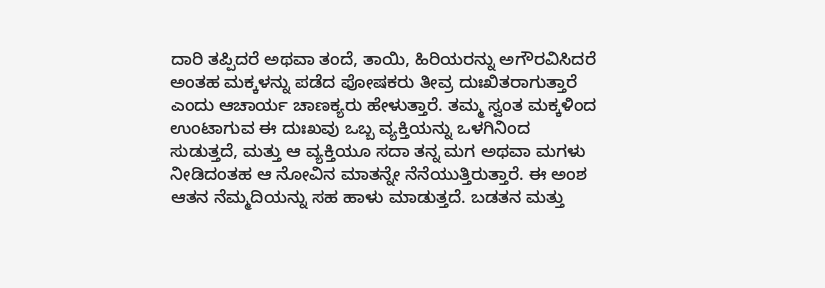ದಾರಿ ತಪ್ಪಿದರೆ ಅಥವಾ ತಂದೆ, ತಾಯಿ, ಹಿರಿಯರನ್ನು ಅಗೌರವಿಸಿದರೆ ಅಂತಹ ಮಕ್ಕಳನ್ನು ಪಡೆದ ಪೋಷಕರು ತೀವ್ರ ದುಃಖಿತರಾಗುತ್ತಾರೆ ಎಂದು ಆಚಾರ್ಯ ಚಾಣಕ್ಯರು ಹೇಳುತ್ತಾರೆ. ತಮ್ಮ ಸ್ವಂತ ಮಕ್ಕಳಿಂದ ಉಂಟಾಗುವ ಈ ದುಃಖವು ಒಬ್ಬ ವ್ಯಕ್ತಿಯನ್ನು ಒಳಗಿನಿಂದ ಸುಡುತ್ತದೆ, ಮತ್ತು ಆ ವ್ಯಕ್ತಿಯೂ ಸದಾ ತನ್ನ ಮಗ ಅಥವಾ ಮಗಳು ನೀಡಿದಂತಹ ಆ ನೋವಿನ ಮಾತನ್ನೇ ನೆನೆಯುತ್ತಿರುತ್ತಾರೆ. ಈ ಅಂಶ ಆತನ ನೆಮ್ಮದಿಯನ್ನು ಸಹ ಹಾಳು ಮಾಡುತ್ತದೆ. ಬಡತನ ಮತ್ತು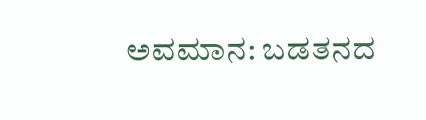ಅವಮಾನ: ಬಡತನದ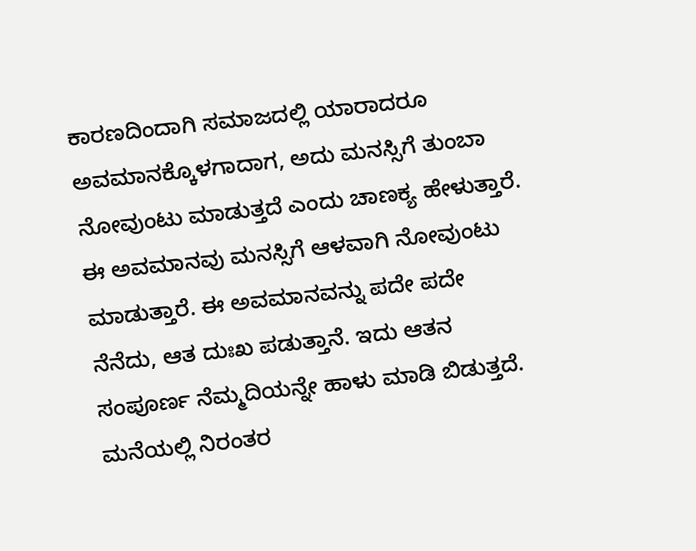ಕಾರಣದಿಂದಾಗಿ ಸಮಾಜದಲ್ಲಿ ಯಾರಾದರೂ ಅವಮಾನಕ್ಕೊಳಗಾದಾಗ, ಅದು ಮನಸ್ಸಿಗೆ ತುಂಬಾ ನೋವುಂಟು ಮಾಡುತ್ತದೆ ಎಂದು ಚಾಣಕ್ಯ ಹೇಳುತ್ತಾರೆ. ಈ ಅವಮಾನವು ಮನಸ್ಸಿಗೆ ಆಳವಾಗಿ ನೋವುಂಟು ಮಾಡುತ್ತಾರೆ. ಈ ಅವಮಾನವನ್ನು ಪದೇ ಪದೇ ನೆನೆದು, ಆತ ದುಃಖ ಪಡುತ್ತಾನೆ. ಇದು ಆತನ ಸಂಪೂರ್ಣ ನೆಮ್ಮದಿಯನ್ನೇ ಹಾಳು ಮಾಡಿ ಬಿಡುತ್ತದೆ. ಮನೆಯಲ್ಲಿ ನಿರಂತರ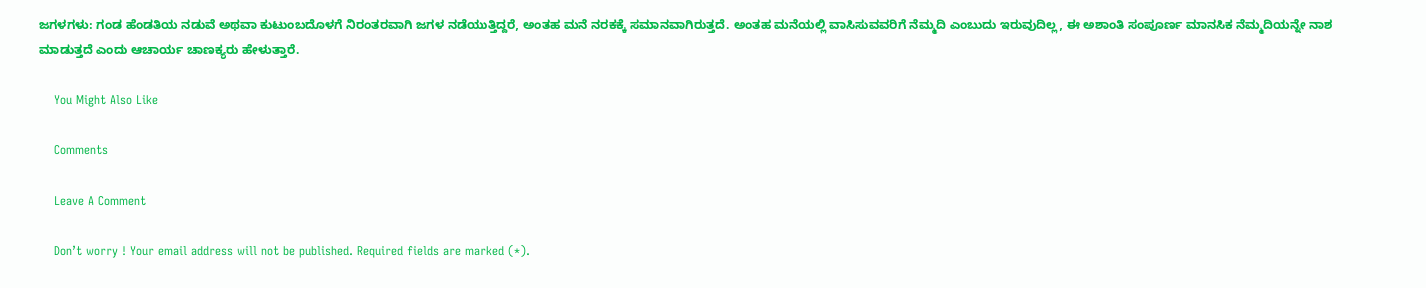ಜಗಳಗಳು: ಗಂಡ ಹೆಂಡತಿಯ ನಡುವೆ ಅಥವಾ ಕುಟುಂಬದೊಳಗೆ ನಿರಂತರವಾಗಿ ಜಗಳ ನಡೆಯುತ್ತಿದ್ದರೆ, ಅಂತಹ ಮನೆ ನರಕಕ್ಕೆ ಸಮಾನವಾಗಿರುತ್ತದೆ. ಅಂತಹ ಮನೆಯಲ್ಲಿ ವಾಸಿಸುವವರಿಗೆ ನೆಮ್ಮದಿ ಎಂಬುದು ಇರುವುದಿಲ್ಲ, ಈ ಅಶಾಂತಿ ಸಂಪೂರ್ಣ ಮಾನಸಿಕ ನೆಮ್ಮದಿಯನ್ನೇ ನಾಶ ಮಾಡುತ್ತದೆ ಎಂದು ಆಚಾರ್ಯ ಚಾಣಕ್ಯರು ಹೇಳುತ್ತಾರೆ.

    You Might Also Like

    Comments

    Leave A Comment

    Don’t worry ! Your email address will not be published. Required fields are marked (*).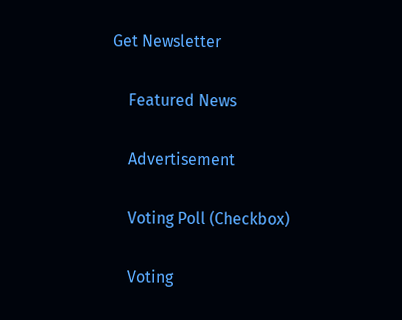Get Newsletter

    Featured News

    Advertisement

    Voting Poll (Checkbox)

    Voting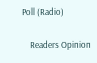Poll (Radio)

    Readers Opinion